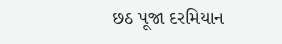છઠ પૂજા દરમિયાન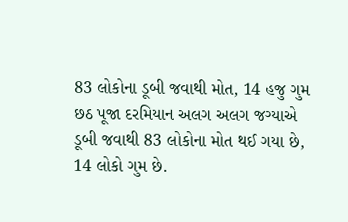83 લોકોના ડૂબી જવાથી મોત, 14 હજુ ગુમ
છઠ પૂજા દરમિયાન અલગ અલગ જગ્યાએ ડૂબી જવાથી 83 લોકોના મોત થઈ ગયા છે, 14 લોકો ગુમ છે.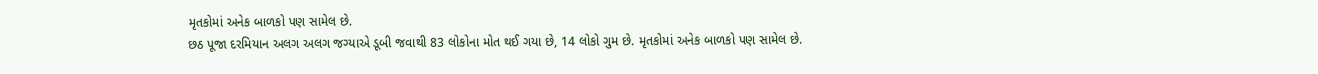મૃતકોમાં અનેક બાળકો પણ સામેલ છે.
છઠ પૂજા દરમિયાન અલગ અલગ જગ્યાએ ડૂબી જવાથી 83 લોકોના મોત થઈ ગયા છે, 14 લોકો ગુમ છે. મૃતકોમાં અનેક બાળકો પણ સામેલ છે.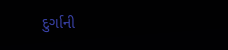દુર્ગાની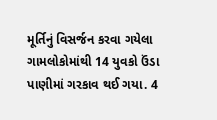મૂર્તિનું વિસર્જન કરવા ગયેલા ગામલોકોમાંથી 14 યુવકો ઉંડા પાણીમાં ગરકાવ થઈ ગયા. 4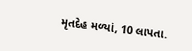મૃતદેહ મળ્યાં, 10 લાપતા.